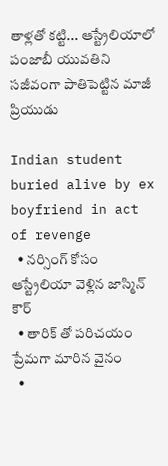తాళ్లతో కట్టి... ఆస్ట్రేలియాలో పంజాబీ యువతిని సజీవంగా పాతిపెట్టిన మాజీ ప్రియుడు

Indian student buried alive by ex boyfriend in act of revenge
  • నర్సింగ్ కోసం ఆస్ట్రేలియా వెళ్లిన జాస్మిన్ కౌర్
  • తారిక్ తో పరిచయం ప్రేమగా మారిన వైనం
  •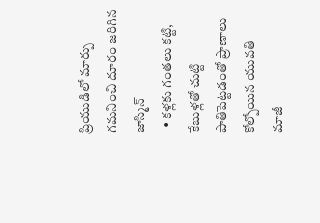ప్రియుడిలో మార్పు గమనించి దూరం జరిగిన జాస్మిన్
  • కళ్లకు గంతలు కట్టి, కేబుళ్లతో చుట్టి పాతిపెట్టడంతో ప్రాణాలు కోల్పోయిన యువతి
మాజీ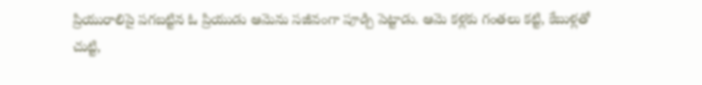ప్రియురాలిపై పగబట్టిన ఓ ప్రియుడు ఆమెను సజీవంగా పూడ్చి పెట్టాడు. ఆమె కళ్లకు గంతలు కట్టి, కేబుళ్లతో చుట్టి,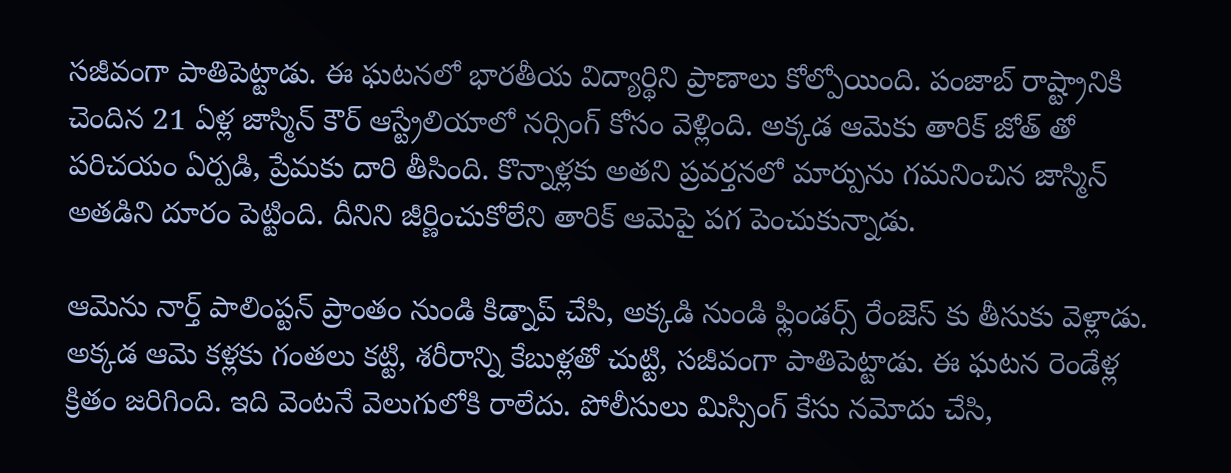సజీవంగా పాతిపెట్టాడు. ఈ ఘటనలో భారతీయ విద్యార్థిని ప్రాణాలు కోల్పోయింది. పంజాబ్ రాష్ట్రానికి చెందిన 21 ఏళ్ల జాస్మిన్ కౌర్ ఆస్ట్రేలియాలో నర్సింగ్ కోసం వెళ్లింది. అక్కడ ఆమెకు తారిక్ జోత్ తో పరిచయం ఏర్పడి, ప్రేమకు దారి తీసింది. కొన్నాళ్లకు అతని ప్రవర్తనలో మార్పును గమనించిన జాస్మిన్ అతడిని దూరం పెట్టింది. దీనిని జీర్ణించుకోలేని తారిక్ ఆమెపై పగ పెంచుకున్నాడు.

ఆమెను నార్త్ పాలింప్టన్ ప్రాంతం నుండి కిడ్నాప్ చేసి, అక్కడి నుండి ఫ్లిండర్స్ రేంజెస్ కు తీసుకు వెళ్లాడు. అక్కడ ఆమె కళ్లకు గంతలు కట్టి, శరీరాన్ని కేబుళ్లతో చుట్టి, సజీవంగా పాతిపెట్టాడు. ఈ ఘటన రెండేళ్ల క్రితం జరిగింది. ఇది వెంటనే వెలుగులోకి రాలేదు. పోలీసులు మిస్సింగ్ కేసు నమోదు చేసి,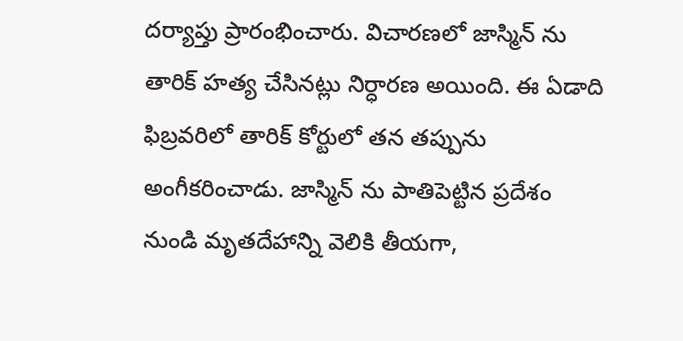దర్యాప్తు ప్రారంభించారు. విచారణలో జాస్మిన్ ను తారిక్ హత్య చేసినట్లు నిర్ధారణ అయింది. ఈ ఏడాది ఫిబ్రవరిలో తారిక్ కోర్టులో తన తప్పును అంగీకరించాడు. జాస్మిన్ ను పాతిపెట్టిన ప్రదేశం నుండి మృతదేహాన్ని వెలికి తీయగా,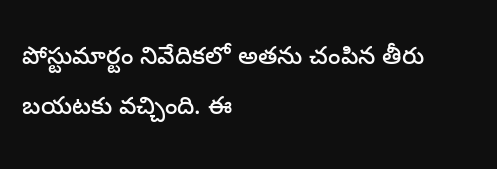పోస్టుమార్టం నివేదికలో అతను చంపిన తీరు బయటకు వచ్చింది. ఈ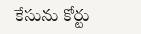కేసును కోర్టు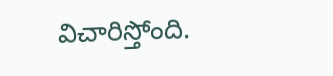విచారిస్తోంది.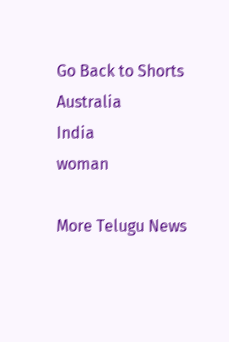Go Back to Shorts
Australia
India
woman

More Telugu News